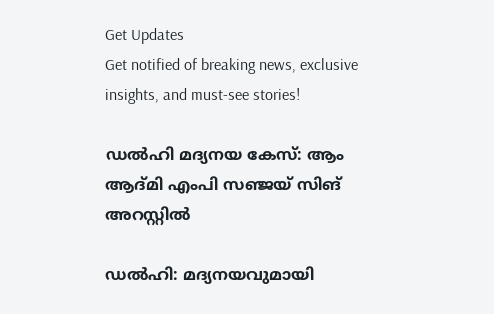Get Updates
Get notified of breaking news, exclusive insights, and must-see stories!

ഡല്‍ഹി മദ്യനയ കേസ്: ആം ആദ്മി എംപി സഞ്ജയ് സിങ് അറസ്റ്റിൽ

ഡൽഹി: മദ്യനയവുമായി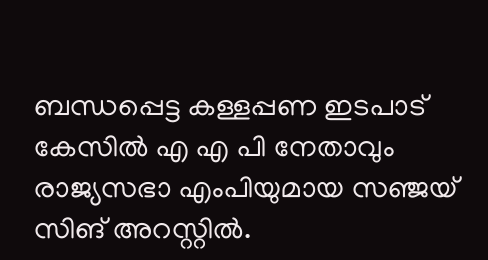ബന്ധപ്പെട്ട കള്ളപ്പണ ഇടപാട് കേസിൽ എ എ പി നേതാവും രാജ്യസഭാ എംപിയുമായ സഞ്ജയ് സിങ് അറസ്റ്റിൽ.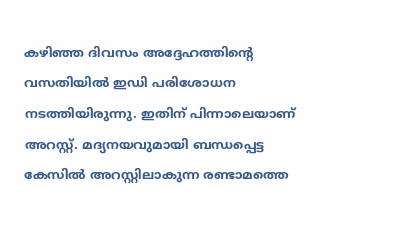കഴിഞ്ഞ ദിവസം അദ്ദേഹത്തിന്റെ വസതിയിൽ ഇഡി പരിശോധന നടത്തിയിരുന്നു. ഇതിന് പിന്നാലെയാണ് അറസ്റ്റ്. മദ്യനയവുമായി ബന്ധപ്പെട്ട കേസിൽ അറസ്റ്റിലാകുന്ന രണ്ടാമത്തെ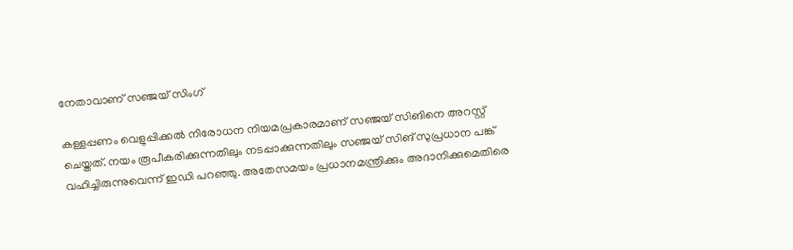നേതാവാണ് സഞ്ജയ് സിംഗ്

കള്ളപ്പണം വെളുപ്പിക്കൽ നിരോധന നിയമപ്രകാരമാണ് സഞ്ജയ് സിങിനെ അറസ്റ്റ് ചെയ്തത്. നയം രൂപീകരിക്കുന്നതിലും നടപ്പാക്കുന്നതിലും സഞ്ജയ് സിങ് സുപ്രധാന പങ്ക് വഹിച്ചിരുന്നുവെന്ന് ഇഡി പറഞ്ഞു. അതേസമയം പ്രധാനമന്ത്രിക്കും അദാനിക്കുമെതിരെ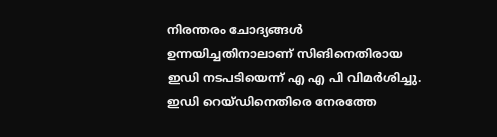നിരന്തരം ചോദ്യങ്ങൾ ഉന്നയിച്ചതിനാലാണ് സിങിനെതിരായ ഇഡി നടപടിയെന്ന് എ എ പി വിമർശിച്ചു. ഇഡി റെയ്ഡിനെതിരെ നേരത്തേ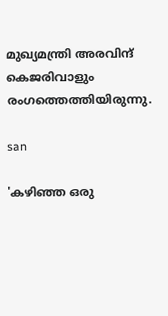മുഖ്യമന്ത്രി അരവിന്ദ് കെജരിവാളും രംഗത്തെത്തിയിരുന്നു.

san

'കഴിഞ്ഞ ഒരു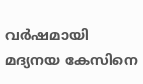വർഷമായി മദ്യനയ കേസിനെ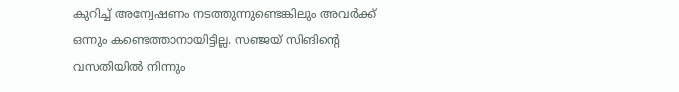കുറിച്ച് അന്വേഷണം നടത്തുന്നുണ്ടെങ്കിലും അവർക്ക് ഒന്നും കണ്ടെത്താനായിട്ടില്ല. സഞ്ജയ് സിങിന്റെ വസതിയിൽ നിന്നും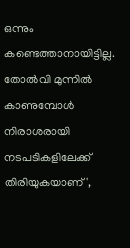ഒന്നും കണ്ടെത്താനായിട്ടില്ല. തോൽവി മുന്നിൽ കാണുമ്പോൾ നിരാശരായി നടപടികളിലേക്ക് തിരിയുകയാണ്',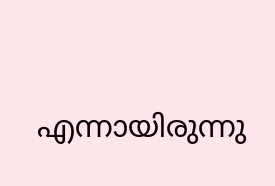എന്നായിരുന്നു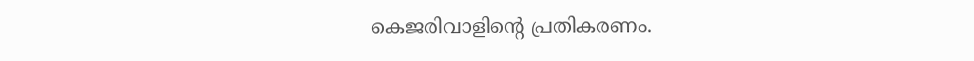കെജരിവാളിന്റെ പ്രതികരണം.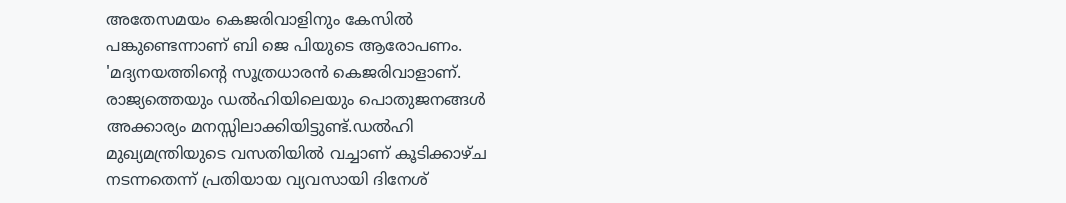അതേസമയം കെജരിവാളിനും കേസിൽ പങ്കുണ്ടെന്നാണ് ബി ജെ പിയുടെ ആരോപണം. 'മദ്യനയത്തിന്റെ സൂത്രധാരൻ കെജരിവാളാണ്. രാജ്യത്തെയും ഡൽഹിയിലെയും പൊതുജനങ്ങൾ അക്കാര്യം മനസ്സിലാക്കിയിട്ടുണ്ട്.ഡൽഹി മുഖ്യമന്ത്രിയുടെ വസതിയിൽ വച്ചാണ് കൂടിക്കാഴ്ച നടന്നതെന്ന് പ്രതിയായ വ്യവസായി ദിനേശ്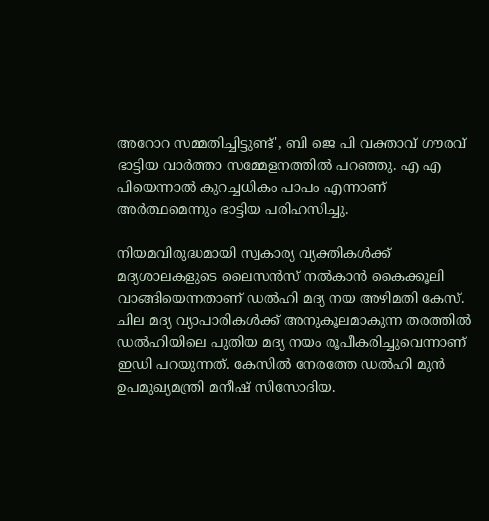അറോറ സമ്മതിച്ചിട്ടുണ്ട്', ബി ജെ പി വക്താവ് ഗൗരവ് ഭാട്ടിയ വാർത്താ സമ്മേളനത്തിൽ പറഞ്ഞു. എ എ പിയെന്നാൽ കുറച്ചധികം പാപം എന്നാണ് അർത്ഥമെന്നും ഭാട്ടിയ പരിഹസിച്ചു.

നിയമവിരുദ്ധമായി സ്വകാര്യ വ്യക്തികള്‍ക്ക് മദ്യശാലകളുടെ ലൈസന്‍സ് നല്‍കാന്‍ കൈക്കൂലി വാങ്ങിയെന്നതാണ് ഡൽഹി മദ്യ നയ അഴിമതി കേസ്. ചില മദ്യ വ്യാപാരികൾക്ക് അനുകൂലമാകുന്ന തരത്തിൽ ഡൽഹിയിലെ പുതിയ മദ്യ നയം രൂപീകരിച്ചുവെന്നാണ് ഇഡി പറയുന്നത്. കേസിൽ നേരത്തേ ഡല്‍ഹി മുന്‍ ഉപമുഖ്യമന്ത്രി മനീഷ് സിസോദിയ.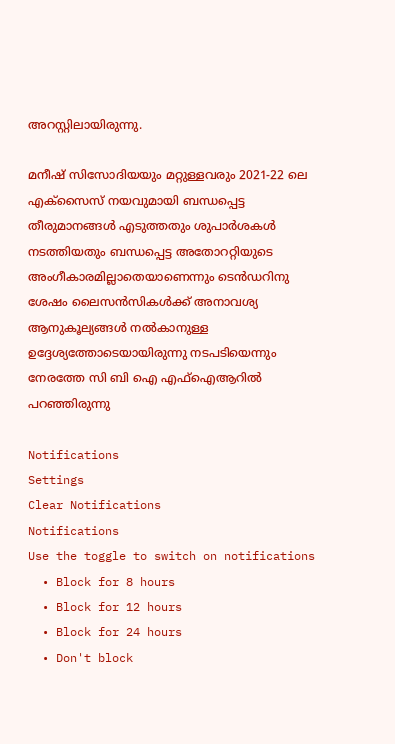അറസ്റ്റിലായിരുന്നു.

മനീഷ് സിസോദിയയും മറ്റുള്ളവരും 2021-22 ലെ എക്‌സൈസ് നയവുമായി ബന്ധപ്പെട്ട തീരുമാനങ്ങള്‍ എടുത്തതും ശുപാര്‍ശകള്‍ നടത്തിയതും ബന്ധപ്പെട്ട അതോററ്റിയുടെ അംഗീകാരമില്ലാതെയാണെന്നും ടെന്‍ഡറിനു ശേഷം ലൈസന്‍സികള്‍ക്ക് അനാവശ്യ ആനുകൂല്യങ്ങള്‍ നല്‍കാനുള്ള ഉദ്ദേശ്യത്തോടെയായിരുന്നു നടപടിയെന്നും നേരത്തേ സി ബി ഐ എഫ്ഐആറിൽ പറഞ്ഞിരുന്നു

Notifications
Settings
Clear Notifications
Notifications
Use the toggle to switch on notifications
  • Block for 8 hours
  • Block for 12 hours
  • Block for 24 hours
  • Don't block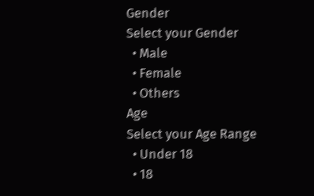Gender
Select your Gender
  • Male
  • Female
  • Others
Age
Select your Age Range
  • Under 18
  • 18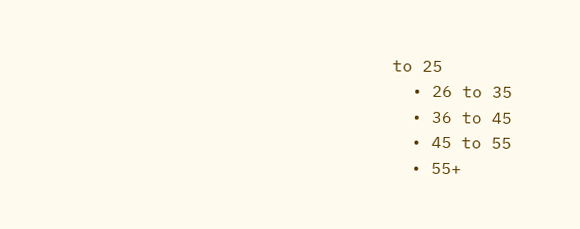to 25
  • 26 to 35
  • 36 to 45
  • 45 to 55
  • 55+